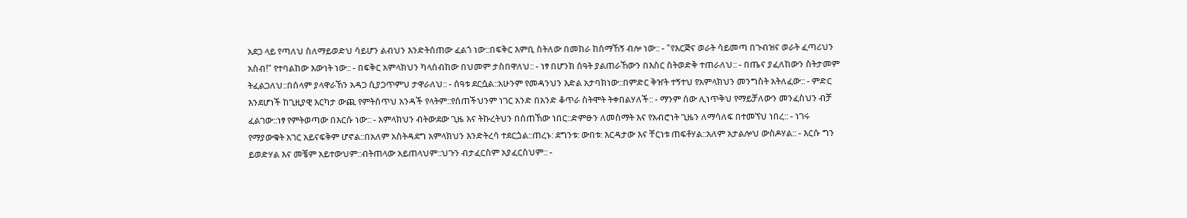አደጋ ላይ የጣለህ ስለማይወድህ ሳይሆን ልብህን እንድትሰጠው ፈልጎ ነው::በፍቅር እምቢ ስትለው በመከራ ከሰማኸኝ ብሎ ነው:: - "የእርጅና ወራት ሳይመጣ በጉብዝና ወራት ፈጣሪህን አስብ!" የተባልከው እውነት ነው:: - በፍቅር አምላክህን ካላሰብከው በህመም ታስበዋለህ:: - ነፃ በሆንክ ሰዓት ያልጠራኸውን በእስር ስትወድቅ ተጠራለህ:: - በጤና ያፈለከውን ስትታመም ትፈልጋለህ::በሰላም ያላዋራኸን አዳጋ ሲያጋጥምህ ታዋራለህ:: - ሰዓቱ ደርሷል::አሁንም የመዳንህን እድል አታባክነው::በምድር ቅዠት ተኝተህ የአምላክህን መንግስት አትለፈው:: - ምድር እንደሆነች ከጊዚያዊ እርካታ ውጪ የምትሰጥህ አንዳች የላትም::የሰጠችህንም ነገር አንድ በአንድ ቆጥራ ስትሞት ትቀበልሃለች:: - ማንም ሰው ሊነጥቅህ የማይቻለውን መንፈስህን ብቻ ፈልገው::ነፃ የምትወጣው በእርሱ ነው:: - አምላክህን ብትውደው ጊዜ እና ትኩረትህን በሰጠኸው ነበር::ድምፁን ለመስማት እና የአብሮነት ጊዜን ለማሳለፍ በተመኘህ ነበረ:: - ነገሩ የማያውቁት አገር አይናፍቅም ሆኖል::በአለም አስትዳደግ አምላክህን እንድትረሳ ተደርጏል::ጠረኑ: ደግንቱ: ውበቱ: እርዳታው እና ቸርነቱ ጠፍቶሃል::አለም አታልሎህ ውስዶሃል:: - እርሱ ግን ይወድሃል እና መቼም አይተውህም::ብትጠላው አይጠላህም::ህጉን ብታፈርስም አያፈርስህም:: -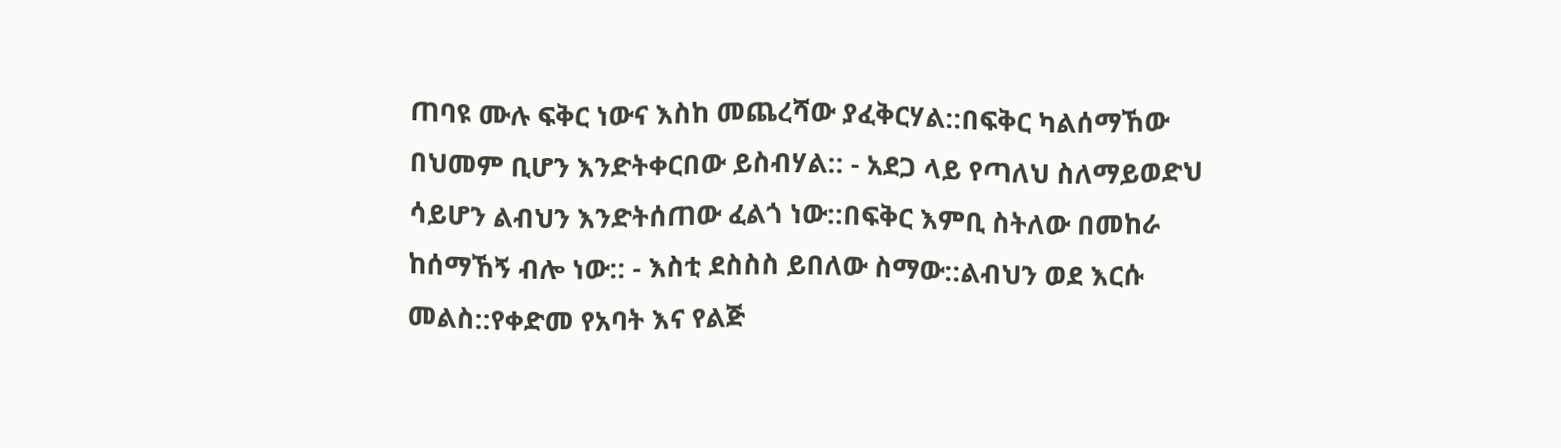ጠባዩ ሙሉ ፍቅር ነውና እስከ መጨረሻው ያፈቅርሃል::በፍቅር ካልሰማኸው በህመም ቢሆን እንድትቀርበው ይስብሃል:: - አደጋ ላይ የጣለህ ስለማይወድህ ሳይሆን ልብህን እንድትሰጠው ፈልጎ ነው::በፍቅር እምቢ ስትለው በመከራ ከሰማኸኝ ብሎ ነው:: - እስቲ ደስስስ ይበለው ስማው::ልብህን ወደ እርሱ መልስ::የቀድመ የአባት እና የልጅ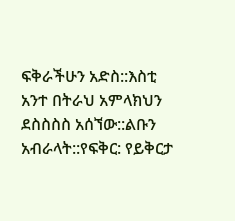ፍቅራችሁን አድስ::እስቲ አንተ በትራህ አምላክህን ደስስስስ አሰኘው::ልቡን አብራላት::የፍቅር: የይቅርታ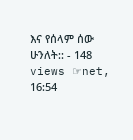እና የሰላም ሰው ሁንለት:: - 148 views ☞net, 16:54